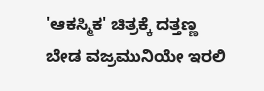'ಆಕಸ್ಮಿಕ' ಚಿತ್ರಕ್ಕೆ ದತ್ತಣ್ಣ ಬೇಡ ವಜ್ರಮುನಿಯೇ ಇರಲಿ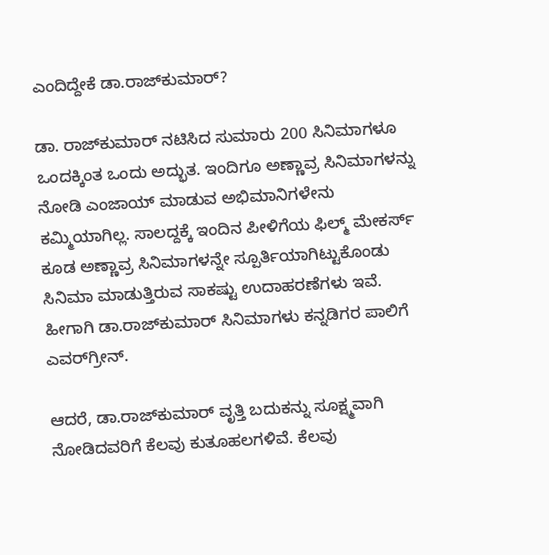ಎಂದಿದ್ದೇಕೆ ಡಾ.ರಾಜ್‌ಕುಮಾರ್?

ಡಾ. ರಾಜ್‌ಕುಮಾರ್ ನಟಿಸಿದ ಸುಮಾರು 200 ಸಿನಿಮಾಗಳೂ ಒಂದಕ್ಕಿಂತ ಒಂದು ಅದ್ಭುತ. ಇಂದಿಗೂ ಅಣ್ಣಾವ್ರ ಸಿನಿಮಾಗಳನ್ನು ನೋಡಿ ಎಂಜಾಯ್ ಮಾಡುವ ಅಭಿಮಾನಿಗಳೇನು ಕಮ್ಮಿಯಾಗಿಲ್ಲ. ಸಾಲದ್ದಕ್ಕೆ ಇಂದಿನ ಪೀಳಿಗೆಯ ಫಿಲ್ಮ್ ಮೇಕರ್ಸ್ ಕೂಡ ಅಣ್ಣಾವ್ರ ಸಿನಿಮಾಗಳನ್ನೇ ಸ್ಪೂರ್ತಿಯಾಗಿಟ್ಟುಕೊಂಡು ಸಿನಿಮಾ ಮಾಡುತ್ತಿರುವ ಸಾಕಷ್ಟು ಉದಾಹರಣೆಗಳು ಇವೆ. ಹೀಗಾಗಿ ಡಾ.ರಾಜ್‌ಕುಮಾರ್ ಸಿನಿಮಾಗಳು ಕನ್ನಡಿಗರ ಪಾಲಿಗೆ ಎವರ್‌ಗ್ರೀನ್.

ಆದರೆ, ಡಾ.ರಾಜ್‌ಕುಮಾರ್ ವೃತ್ತಿ ಬದುಕನ್ನು ಸೂಕ್ಷ್ಮವಾಗಿ ನೋಡಿದವರಿಗೆ ಕೆಲವು ಕುತೂಹಲಗಳಿವೆ. ಕೆಲವು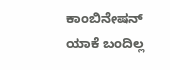ಕಾಂಬಿನೇಷನ್‌ ಯಾಕೆ ಬಂದಿಲ್ಲ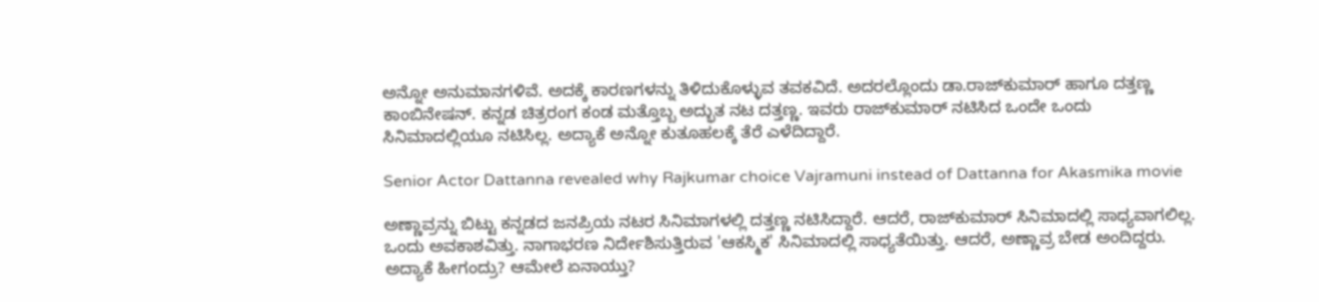ಅನ್ನೋ ಅನುಮಾನಗಳಿವೆ. ಅದಕ್ಕೆ ಕಾರಣಗಳನ್ನು ತಿಳಿದುಕೊಳ್ಳುವ ತವಕವಿದೆ. ಅದರಲ್ಲೊಂದು ಡಾ.ರಾಜ್‌ಕುಮಾರ್ ಹಾಗೂ ದತ್ತಣ್ಣ ಕಾಂಬಿನೇಷನ್. ಕನ್ನಡ ಚಿತ್ರರಂಗ ಕಂಡ ಮತ್ತೊಬ್ಬ ಅದ್ಭುತ ನಟ ದತ್ತಣ್ಣ. ಇವರು ರಾಜ್‌ಕುಮಾರ್‌ ನಟಿಸಿದ ಒಂದೇ ಒಂದು ಸಿನಿಮಾದಲ್ಲಿಯೂ ನಟಿಸಿಲ್ಲ. ಅದ್ಯಾಕೆ ಅನ್ನೋ ಕುತೂಹಲಕ್ಕೆ ತೆರೆ ಎಳೆದಿದ್ದಾರೆ.

Senior Actor Dattanna revealed why Rajkumar choice Vajramuni instead of Dattanna for Akasmika movie

ಅಣ್ಣಾವ್ರನ್ನು ಬಿಟ್ಟು ಕನ್ನಡದ ಜನಪ್ರಿಯ ನಟರ ಸಿನಿಮಾಗಳಲ್ಲಿ ದತ್ತಣ್ಣ ನಟಿಸಿದ್ದಾರೆ. ಆದರೆ, ರಾಜ್‌ಕುಮಾರ್ ಸಿನಿಮಾದಲ್ಲಿ ಸಾಧ್ಯವಾಗಲಿಲ್ಲ. ಒಂದು ಅವಕಾಶವಿತ್ತು. ನಾಗಾಭರಣ ನಿರ್ದೇಶಿಸುತ್ತಿರುವ 'ಆಕಸ್ಮಿಕ' ಸಿನಿಮಾದಲ್ಲಿ ಸಾಧ್ಯತೆಯಿತ್ತು. ಆದರೆ, ಅಣ್ಣಾವ್ರ ಬೇಡ ಅಂದಿದ್ದರು. ಅದ್ಯಾಕೆ ಹೀಗಂದ್ರು? ಆಮೇಲೆ ಏನಾಯ್ತು?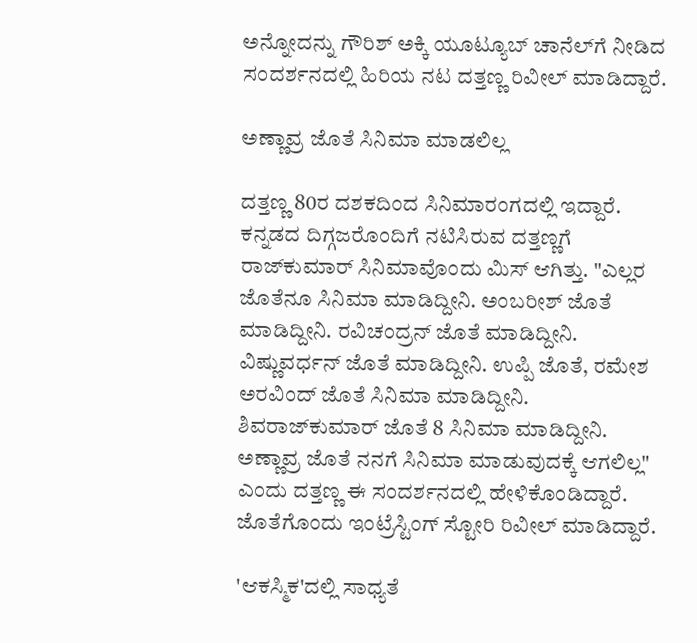ಅನ್ನೋದನ್ನು ಗೌರಿಶ್ ಅಕ್ಕಿ ಯೂಟ್ಯೂಬ್ ಚಾನೆಲ್‌ಗೆ ನೀಡಿದ ಸಂದರ್ಶನದಲ್ಲಿ ಹಿರಿಯ ನಟ ದತ್ತಣ್ಣ ರಿವೀಲ್ ಮಾಡಿದ್ದಾರೆ.

ಅಣ್ಣಾವ್ರ ಜೊತೆ ಸಿನಿಮಾ ಮಾಡಲಿಲ್ಲ

ದತ್ತಣ್ಣ 80ರ ದಶಕದಿಂದ ಸಿನಿಮಾರಂಗದಲ್ಲಿ ಇದ್ದಾರೆ. ಕನ್ನಡದ ದಿಗ್ಗಜರೊಂದಿಗೆ ನಟಿಸಿರುವ ದತ್ತಣ್ಣಗೆ ರಾಜ್‌ಕುಮಾರ್ ಸಿನಿಮಾವೊಂದು ಮಿಸ್ ಆಗಿತ್ತು. "ಎಲ್ಲರ ಜೊತೆನೂ ಸಿನಿಮಾ ಮಾಡಿದ್ದೀನಿ. ಅಂಬರೀಶ್ ಜೊತೆ ಮಾಡಿದ್ದೀನಿ. ರವಿಚಂದ್ರನ್ ಜೊತೆ ಮಾಡಿದ್ದೀನಿ. ವಿಷ್ಣುವರ್ಧನ್ ಜೊತೆ ಮಾಡಿದ್ದೀನಿ. ಉಪ್ಪಿ ಜೊತೆ, ರಮೇಶ ಅರವಿಂದ್ ಜೊತೆ ಸಿನಿಮಾ ಮಾಡಿದ್ದೀನಿ. ಶಿವರಾಜ್‌ಕುಮಾರ್ ಜೊತೆ 8 ಸಿನಿಮಾ ಮಾಡಿದ್ದೀನಿ. ಅಣ್ಣಾವ್ರ ಜೊತೆ ನನಗೆ ಸಿನಿಮಾ ಮಾಡುವುದಕ್ಕೆ ಆಗಲಿಲ್ಲ" ಎಂದು ದತ್ತಣ್ಣ ಈ ಸಂದರ್ಶನದಲ್ಲಿ ಹೇಳಿಕೊಂಡಿದ್ದಾರೆ. ಜೊತೆಗೊಂದು ಇಂಟ್ರೆಸ್ಟಿಂಗ್ ಸ್ಟೋರಿ ರಿವೀಲ್ ಮಾಡಿದ್ದಾರೆ.

'ಆಕಸ್ಮಿಕ'ದಲ್ಲಿ ಸಾಧ್ಯತೆ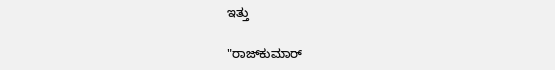ಇತ್ತು

"ರಾಜ್‌ಕುಮಾರ್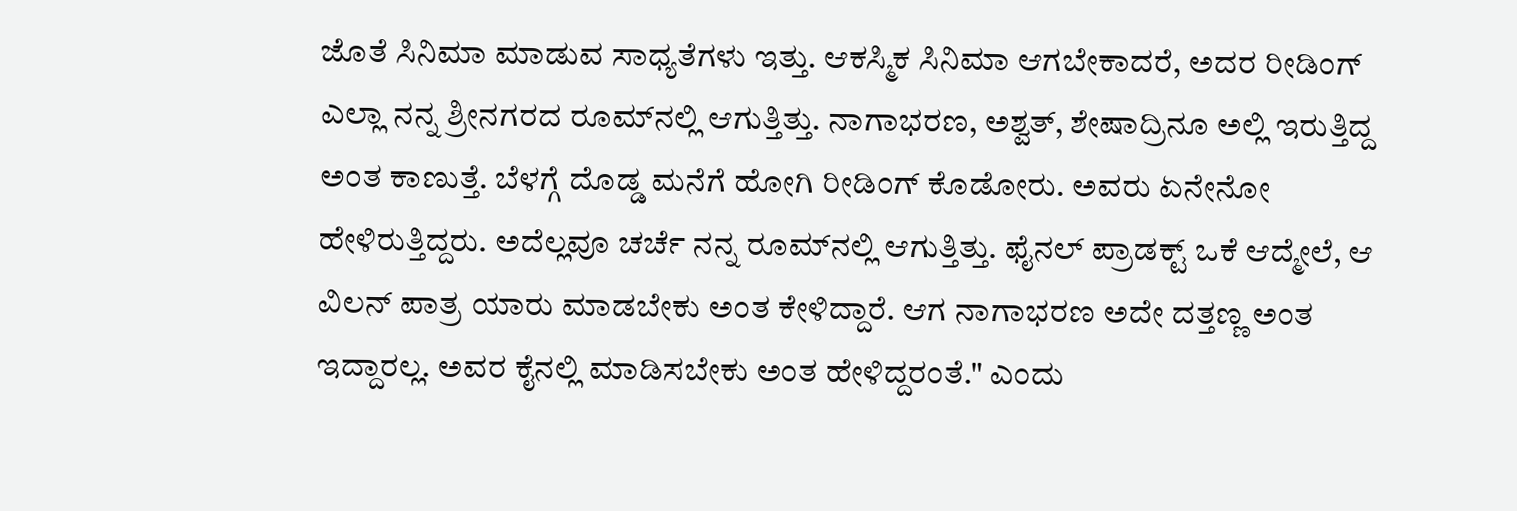ಜೊತೆ ಸಿನಿಮಾ ಮಾಡುವ ಸಾಧ್ಯತೆಗಳು ಇತ್ತು. ಆಕಸ್ಮಿಕ ಸಿನಿಮಾ ಆಗಬೇಕಾದರೆ, ಅದರ ರೀಡಿಂಗ್ ಎಲ್ಲಾ ನನ್ನ ಶ್ರೀನಗರದ ರೂಮ್‌ನಲ್ಲಿ ಆಗುತ್ತಿತ್ತು. ನಾಗಾಭರಣ, ಅಶ್ವತ್, ಶೇಷಾದ್ರಿನೂ ಅಲ್ಲಿ ಇರುತ್ತಿದ್ದ ಅಂತ ಕಾಣುತ್ತೆ. ಬೆಳಗ್ಗೆ ದೊಡ್ಡ ಮನೆಗೆ ಹೋಗಿ ರೀಡಿಂಗ್ ಕೊಡೋರು. ಅವರು ಏನೇನೋ ಹೇಳಿರುತ್ತಿದ್ದರು. ಅದೆಲ್ಲವೂ ಚರ್ಚೆ ನನ್ನ ರೂಮ್‌ನಲ್ಲಿ ಆಗುತ್ತಿತ್ತು. ಫೈನಲ್ ಪ್ರಾಡಕ್ಟ್ ಒಕೆ ಆದ್ಮೇಲೆ, ಆ ವಿಲನ್ ಪಾತ್ರ ಯಾರು ಮಾಡಬೇಕು ಅಂತ ಕೇಳಿದ್ದಾರೆ. ಆಗ ನಾಗಾಭರಣ ಅದೇ ದತ್ತಣ್ಣ ಅಂತ ಇದ್ದಾರಲ್ಲ. ಅವರ ಕೈನಲ್ಲಿ ಮಾಡಿಸಬೇಕು ಅಂತ ಹೇಳಿದ್ದರಂತೆ." ಎಂದು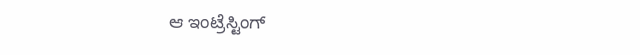ಆ ಇಂಟ್ರೆಸ್ಟಿಂಗ್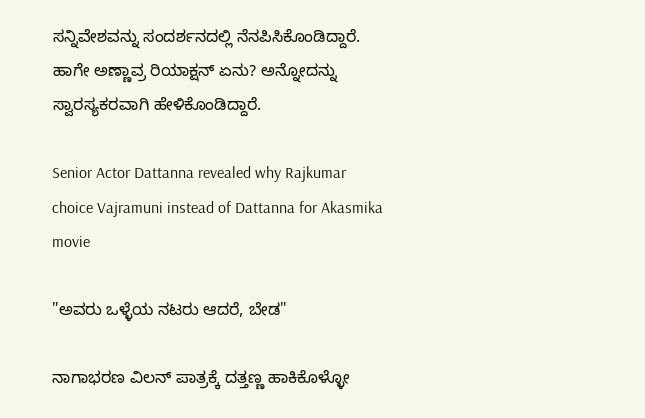ಸನ್ನಿವೇಶವನ್ನು ಸಂದರ್ಶನದಲ್ಲಿ ನೆನಪಿಸಿಕೊಂಡಿದ್ದಾರೆ. ಹಾಗೇ ಅಣ್ಣಾವ್ರ ರಿಯಾಕ್ಷನ್ ಏನು? ಅನ್ನೋದನ್ನು ಸ್ವಾರಸ್ಯಕರವಾಗಿ ಹೇಳಿಕೊಂಡಿದ್ದಾರೆ.

Senior Actor Dattanna revealed why Rajkumar choice Vajramuni instead of Dattanna for Akasmika movie

"ಅವರು ಒಳ್ಳೆಯ ನಟರು ಆದರೆ, ಬೇಡ"

ನಾಗಾಭರಣ ವಿಲನ್ ಪಾತ್ರಕ್ಕೆ ದತ್ತಣ್ಣ ಹಾಕಿಕೊಳ್ಳೋ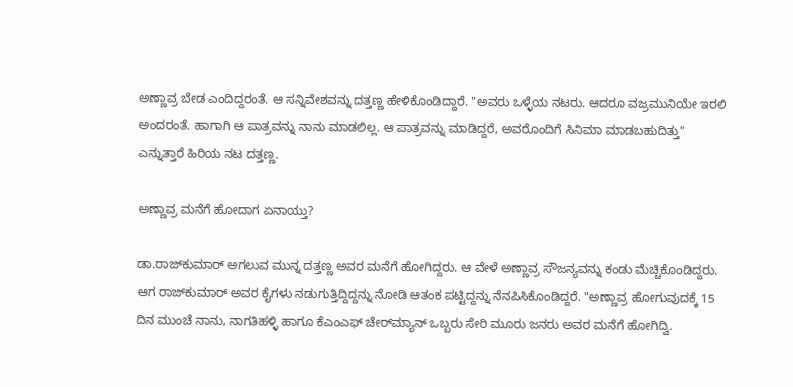ಅಣ್ಣಾವ್ರ ಬೇಡ ಎಂದಿದ್ದರಂತೆ. ಆ ಸನ್ನಿವೇಶವನ್ನು ದತ್ತಣ್ಣ ಹೇಳಿಕೊಂಡಿದ್ದಾರೆ. "ಅವರು ಒಳ್ಳೆಯ ನಟರು. ಆದರೂ ವಜ್ರಮುನಿಯೇ ಇರಲಿ ಅಂದರಂತೆ. ಹಾಗಾಗಿ ಆ ಪಾತ್ರವನ್ನು ನಾನು ಮಾಡಲಿಲ್ಲ. ಆ ಪಾತ್ರವನ್ನು ಮಾಡಿದ್ದರೆ, ಅವರೊಂದಿಗೆ ಸಿನಿಮಾ ಮಾಡಬಹುದಿತ್ತು" ಎನ್ನುತ್ತಾರೆ ಹಿರಿಯ ನಟ ದತ್ತಣ್ಣ.

ಅಣ್ಣಾವ್ರ ಮನೆಗೆ ಹೋದಾಗ ಏನಾಯ್ತು?

ಡಾ.ರಾಜ್‌ಕುಮಾರ್ ಅಗಲುವ ಮುನ್ನ ದತ್ತಣ್ಣ ಅವರ ಮನೆಗೆ ಹೋಗಿದ್ದರು. ಆ ವೇಳೆ ಅಣ್ಣಾವ್ರ ಸೌಜನ್ಯವನ್ನು ಕಂಡು ಮೆಚ್ಚಿಕೊಂಡಿದ್ದರು. ಆಗ ರಾಜ್‌ಕುಮಾರ್ ಅವರ ಕೈಗಳು ನಡುಗುತ್ತಿದ್ದಿದ್ದನ್ನು ನೋಡಿ ಆತಂಕ ಪಟ್ಟಿದ್ದನ್ನು ನೆನಪಿಸಿಕೊಂಡಿದ್ದರೆ. "ಅಣ್ಣಾವ್ರ ಹೋಗುವುದಕ್ಕೆ 15 ದಿನ ಮುಂಚೆ ನಾನು, ನಾಗತಿಹಳ್ಳಿ ಹಾಗೂ ಕೆಎಂಎಫ್ ಚೇರ್‌ಮ್ಯಾನ್ ಒಬ್ಬರು ಸೇರಿ ಮೂರು ಜನರು ಅವರ ಮನೆಗೆ ಹೋಗಿದ್ವಿ.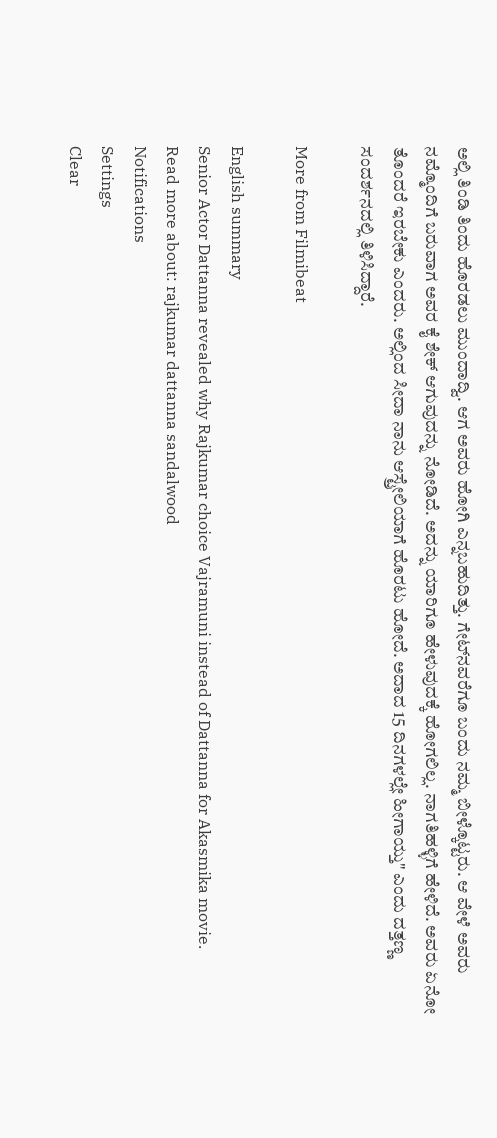ಅಲ್ಲಿ ತಿಂಡಿ ತಿಂದು ಹೊರಡಲು ಮುಂದಾದ್ವಿ. ಆಗ ಅವರು ಹೋಗಿ ಎನ್ನಬಹುದಿತ್ತು. ಗೇಟ್‌ನವರೆಗೂ ಬಂದು ನಮ್ಮ ಬೀಳ್ಕೊಟ್ಟರು. ಆ ವೇಳೆ ಅವರು ನಮ್ಮೊಂದಿಗೆ ಬರುವಾಗ ಅವರ ಕೈ ಶೇಕ್ ಆಗುವುದನ್ನು ನೋಡಿದೆ. ಅದನ್ನು ಯಾರಿಗೂ ಹೇಳುವುದಕ್ಕೆ ಹೋಗಲಿಲ್ಲ. ನಾಗತಿಹಳ್ಳಿಗೆ ಹೇಳಿದೆ. ಅವರು ಏನೋ ತೊಂದರೆ ಇರಬೇಕು ಎಂದರು. ಅಲ್ಲಿಂದ ಸೀದಾ ನಾನು ಆಸ್ಟ್ರೇಲಿಯಾಗೆ ಹೊರಟು ಹೋದೆ. ಅದಾದ 15 ದಿನಗಳಲ್ಲೇ ಹೀಗಾಯ್ತು" ಎಂದು ದತ್ತಣ್ಣ ಸಂದರ್ಶನದಲ್ಲಿ ತಿಳಿಸಿದ್ದಾರೆ.

More from Filmibeat

English summary
Senior Actor Dattanna revealed why Rajkumar choice Vajramuni instead of Dattanna for Akasmika movie.
Read more about: rajkumar dattanna sandalwood
Notifications
Settings
Clear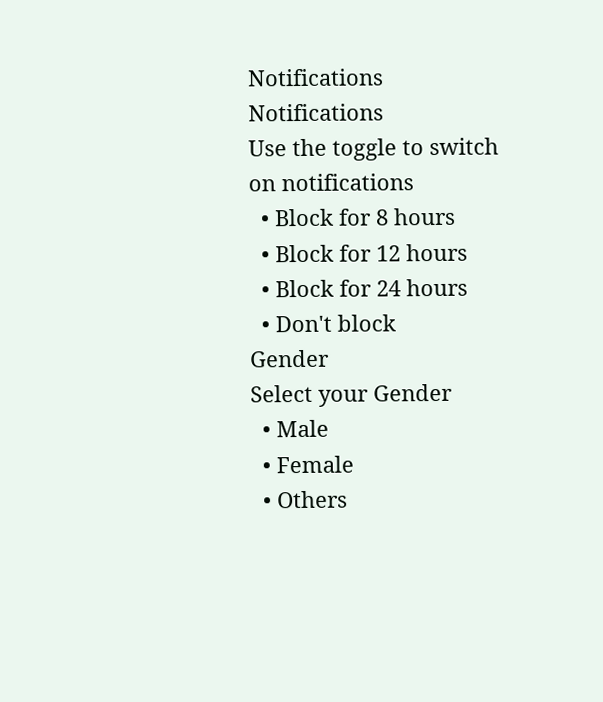Notifications
Notifications
Use the toggle to switch on notifications
  • Block for 8 hours
  • Block for 12 hours
  • Block for 24 hours
  • Don't block
Gender
Select your Gender
  • Male
  • Female
  • Others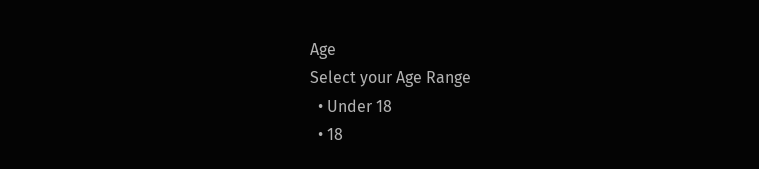Age
Select your Age Range
  • Under 18
  • 18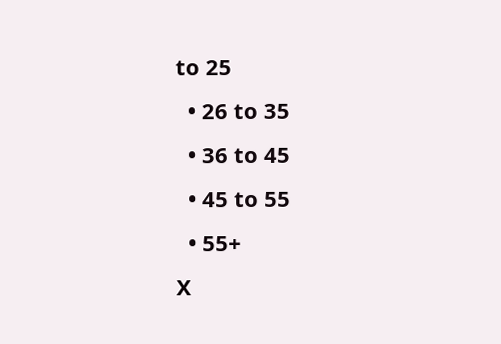to 25
  • 26 to 35
  • 36 to 45
  • 45 to 55
  • 55+
X